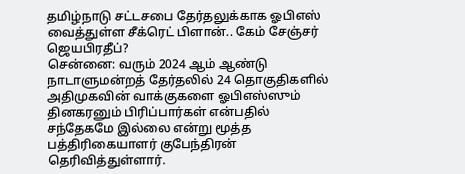தமிழ்நாடு சட்டசபை தேர்தலுக்காக ஓபிஎஸ் வைத்துள்ள சீக்ரெட் பிளான்.. கேம் சேஞ்சர் ஜெயபிரதீப்?
சென்னை: வரும் 2024 ஆம் ஆண்டு நாடாளுமன்றத் தேர்தலில் 24 தொகுதிகளில் அதிமுகவின் வாக்குகளை ஓபிஎஸ்ஸும் தினகரனும் பிரிப்பார்கள் என்பதில் சந்தேகமே இல்லை என்று மூத்த பத்திரிகையாளர் குபேந்திரன் தெரிவித்துள்ளார்.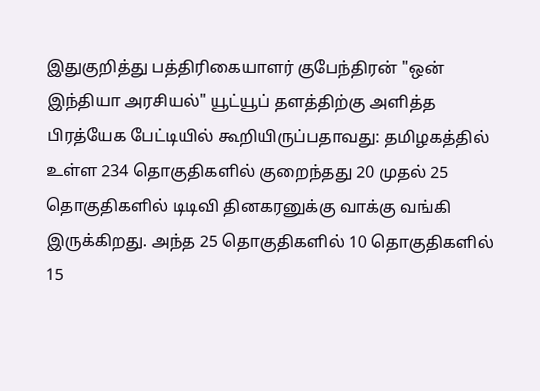இதுகுறித்து பத்திரிகையாளர் குபேந்திரன் "ஒன் இந்தியா அரசியல்" யூட்யூப் தளத்திற்கு அளித்த பிரத்யேக பேட்டியில் கூறியிருப்பதாவது: தமிழகத்தில் உள்ள 234 தொகுதிகளில் குறைந்தது 20 முதல் 25 தொகுதிகளில் டிடிவி தினகரனுக்கு வாக்கு வங்கி இருக்கிறது. அந்த 25 தொகுதிகளில் 10 தொகுதிகளில் 15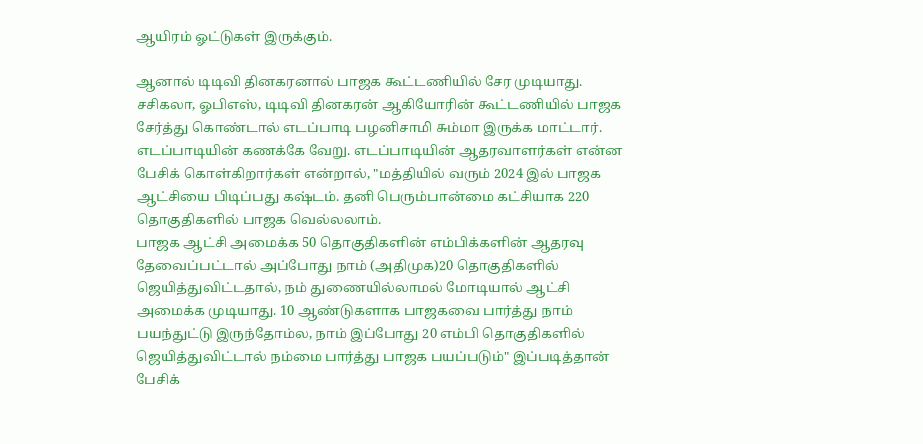ஆயிரம் ஓட்டுகள் இருக்கும்.

ஆனால் டிடிவி தினகரனால் பாஜக கூட்டணியில் சேர முடியாது. சசிகலா, ஓபிஎஸ், டிடிவி தினகரன் ஆகியோரின் கூட்டணியில் பாஜக சேர்த்து கொண்டால் எடப்பாடி பழனிசாமி சும்மா இருக்க மாட்டார். எடப்பாடியின் கணக்கே வேறு. எடப்பாடியின் ஆதரவாளர்கள் என்ன பேசிக் கொள்கிறார்கள் என்றால், "மத்தியில் வரும் 2024 இல் பாஜக ஆட்சியை பிடிப்பது கஷ்டம். தனி பெரும்பான்மை கட்சியாக 220 தொகுதிகளில் பாஜக வெல்லலாம்.
பாஜக ஆட்சி அமைக்க 50 தொகுதிகளின் எம்பிக்களின் ஆதரவு தேவைப்பட்டால் அப்போது நாம் (அதிமுக)20 தொகுதிகளில் ஜெயித்துவிட்டதால், நம் துணையில்லாமல் மோடியால் ஆட்சி அமைக்க முடியாது. 10 ஆண்டுகளாக பாஜகவை பார்த்து நாம் பயந்துட்டு இருந்தோம்ல, நாம் இப்போது 20 எம்பி தொகுதிகளில் ஜெயித்துவிட்டால் நம்மை பார்த்து பாஜக பயப்படும்" இப்படித்தான் பேசிக்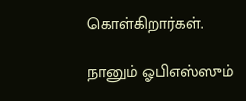கொள்கிறார்கள்.

நானும் ஓபிஎஸ்ஸும்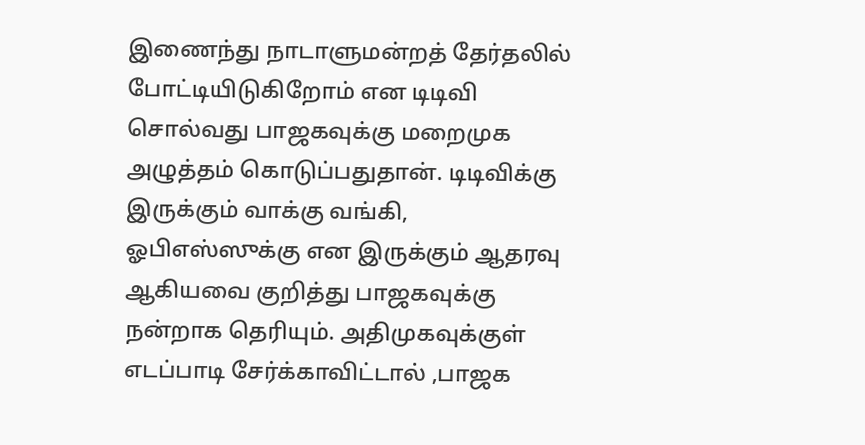இணைந்து நாடாளுமன்றத் தேர்தலில் போட்டியிடுகிறோம் என டிடிவி சொல்வது பாஜகவுக்கு மறைமுக அழுத்தம் கொடுப்பதுதான். டிடிவிக்கு இருக்கும் வாக்கு வங்கி, ஓபிஎஸ்ஸுக்கு என இருக்கும் ஆதரவு ஆகியவை குறித்து பாஜகவுக்கு நன்றாக தெரியும். அதிமுகவுக்குள் எடப்பாடி சேர்க்காவிட்டால் ,பாஜக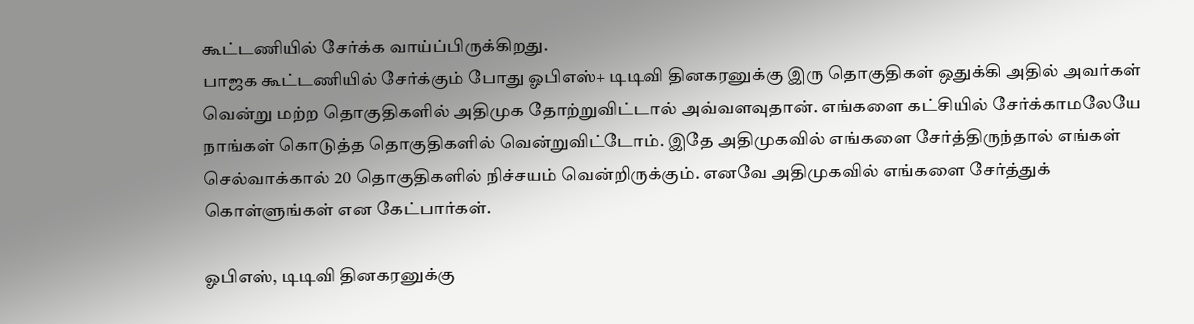கூட்டணியில் சேர்க்க வாய்ப்பிருக்கிறது.
பாஜக கூட்டணியில் சேர்க்கும் போது ஓபிஎஸ்+ டிடிவி தினகரனுக்கு இரு தொகுதிகள் ஒதுக்கி அதில் அவர்கள் வென்று மற்ற தொகுதிகளில் அதிமுக தோற்றுவிட்டால் அவ்வளவுதான். எங்களை கட்சியில் சேர்க்காமலேயே நாங்கள் கொடுத்த தொகுதிகளில் வென்றுவிட்டோம். இதே அதிமுகவில் எங்களை சேர்த்திருந்தால் எங்கள் செல்வாக்கால் 20 தொகுதிகளில் நிச்சயம் வென்றிருக்கும். எனவே அதிமுகவில் எங்களை சேர்த்துக் கொள்ளுங்கள் என கேட்பார்கள்.

ஓபிஎஸ், டிடிவி தினகரனுக்கு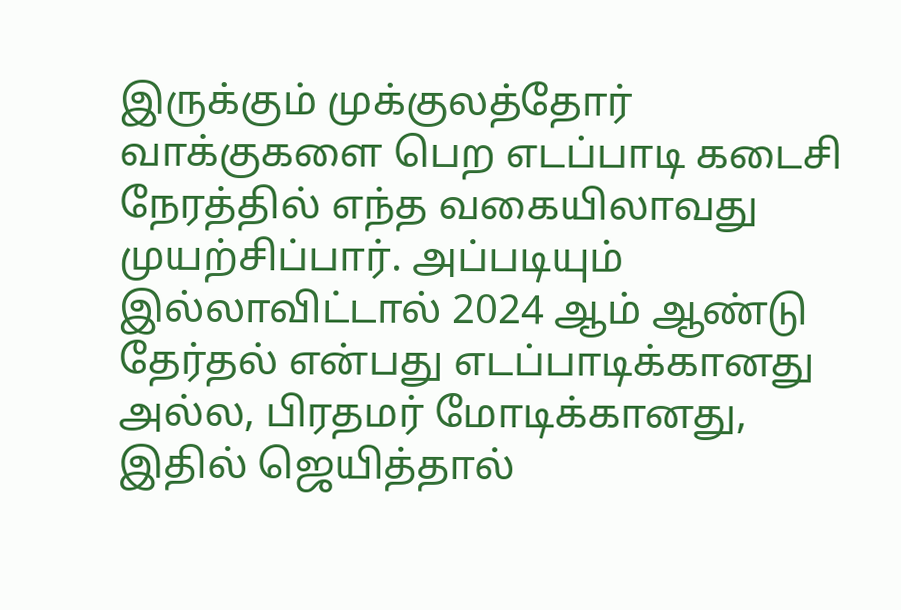இருக்கும் முக்குலத்தோர் வாக்குகளை பெற எடப்பாடி கடைசி நேரத்தில் எந்த வகையிலாவது முயற்சிப்பார். அப்படியும் இல்லாவிட்டால் 2024 ஆம் ஆண்டு தேர்தல் என்பது எடப்பாடிக்கானது அல்ல, பிரதமர் மோடிக்கானது, இதில் ஜெயித்தால்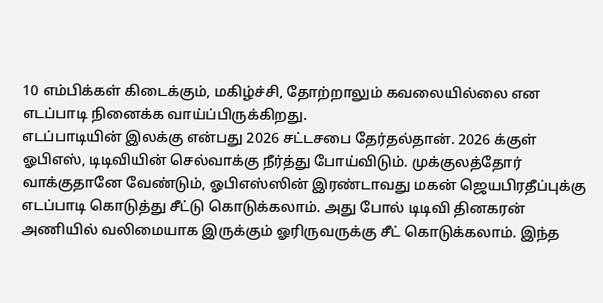10 எம்பிக்கள் கிடைக்கும், மகிழ்ச்சி, தோற்றாலும் கவலையில்லை என எடப்பாடி நினைக்க வாய்ப்பிருக்கிறது.
எடப்பாடியின் இலக்கு என்பது 2026 சட்டசபை தேர்தல்தான். 2026 க்குள் ஓபிஎஸ், டிடிவியின் செல்வாக்கு நீர்த்து போய்விடும். முக்குலத்தோர் வாக்குதானே வேண்டும், ஓபிஎஸ்ஸின் இரண்டாவது மகன் ஜெயபிரதீப்புக்கு எடப்பாடி கொடுத்து சீட்டு கொடுக்கலாம். அது போல் டிடிவி தினகரன் அணியில் வலிமையாக இருக்கும் ஓரிருவருக்கு சீட் கொடுக்கலாம். இந்த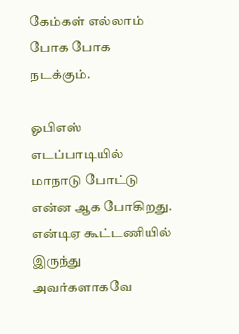கேம்கள் எல்லாம் போக போக நடக்கும்.

ஓபிஎஸ் எடப்பாடியில் மாநாடு போட்டு என்ன ஆக போகிறது. என்டிஏ கூட்டணியில் இருந்து அவர்களாகவே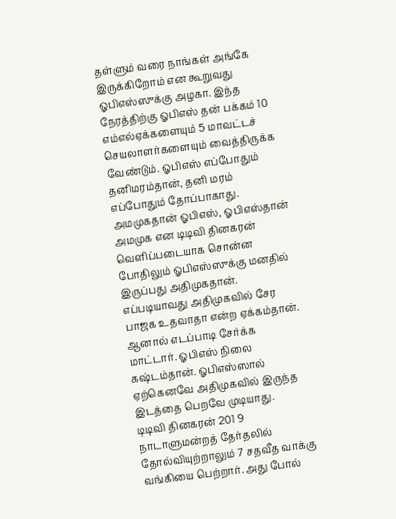தள்ளும் வரை நாங்கள் அங்கே இருக்கிறோம் என கூறுவது ஓபிஎஸ்ஸுக்கு அழகா. இந்த நேரத்திற்கு ஓபிஎஸ் தன் பக்கம் 10 எம்எல்ஏக்களையும் 5 மாவட்டச் செயலாளர்களையும் வைத்திருக்க வேண்டும். ஓபிஎஸ் எப்போதும் தனிமரம்தான், தனி மரம் எப்போதும் தோப்பாகாது.
அமமுகதான் ஓபிஎஸ், ஓபிஎஸ்தான் அமமுக என டிடிவி தினகரன் வெளிப்படையாக சொன்ன போதிலும் ஓபிஎஸ்ஸுக்கு மனதில் இருப்பது அதிமுகதான். எப்படியாவது அதிமுகவில் சேர பாஜக உதவாதா என்ற ஏக்கம்தான். ஆனால் எடப்பாடி சேர்க்க மாட்டார். ஓபிஎஸ் நிலை கஷ்டம்தான். ஓபிஎஸ்ஸால் ஏற்கெனவே அதிமுகவில் இருந்த இடத்தை பெறவே முடியாது.
டிடிவி தினகரன் 201 9 நாடாளுமன்றத் தேர்தலில் தோல்வியுற்றாலும் 7 சதவீத வாக்கு வங்கியை பெற்றார். அது போல்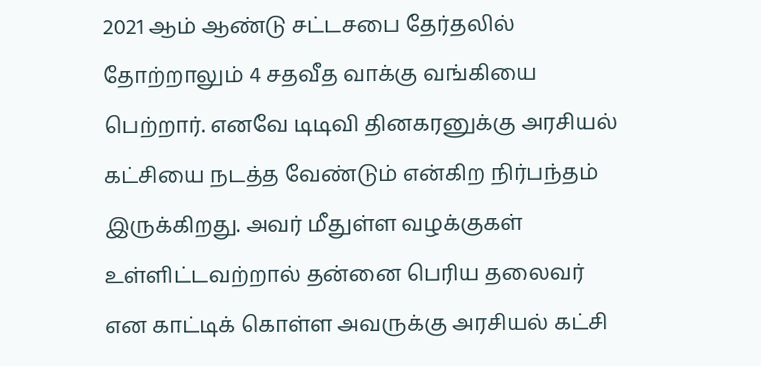2021 ஆம் ஆண்டு சட்டசபை தேர்தலில் தோற்றாலும் 4 சதவீத வாக்கு வங்கியை பெற்றார். எனவே டிடிவி தினகரனுக்கு அரசியல் கட்சியை நடத்த வேண்டும் என்கிற நிர்பந்தம் இருக்கிறது. அவர் மீதுள்ள வழக்குகள் உள்ளிட்டவற்றால் தன்னை பெரிய தலைவர் என காட்டிக் கொள்ள அவருக்கு அரசியல் கட்சி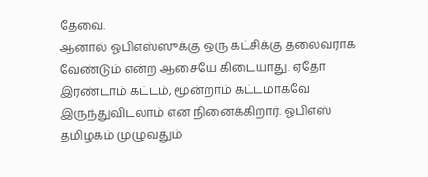தேவை.
ஆனால் ஓபிஎஸ்ஸுக்கு ஒரு கட்சிக்கு தலைவராக வேண்டும் என்ற ஆசையே கிடையாது. ஏதோ இரண்டாம் கட்டம், மூன்றாம் கட்டமாகவே இருந்துவிடலாம் என நினைக்கிறார். ஓபிஎஸ் தமிழகம் முழுவதும்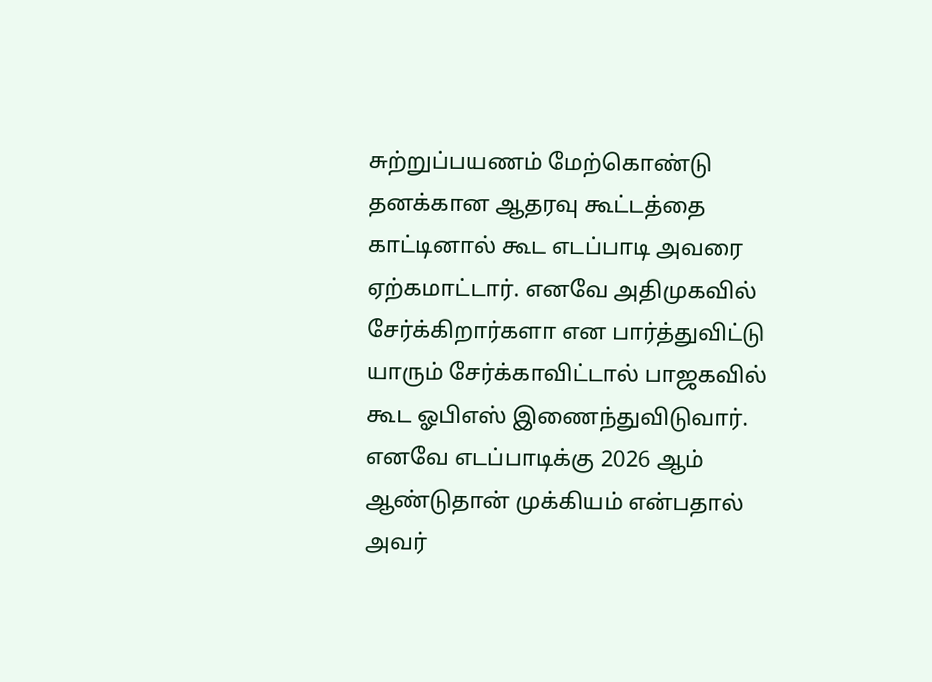சுற்றுப்பயணம் மேற்கொண்டு தனக்கான ஆதரவு கூட்டத்தை காட்டினால் கூட எடப்பாடி அவரை ஏற்கமாட்டார். எனவே அதிமுகவில் சேர்க்கிறார்களா என பார்த்துவிட்டு யாரும் சேர்க்காவிட்டால் பாஜகவில் கூட ஓபிஎஸ் இணைந்துவிடுவார். எனவே எடப்பாடிக்கு 2026 ஆம் ஆண்டுதான் முக்கியம் என்பதால் அவர்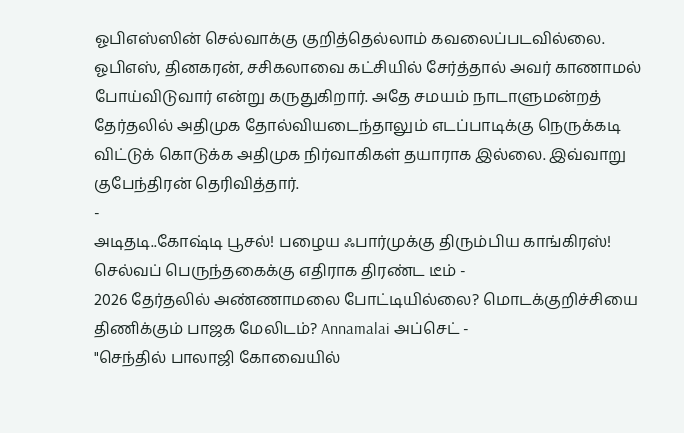ஓபிஎஸ்ஸின் செல்வாக்கு குறித்தெல்லாம் கவலைப்படவில்லை. ஓபிஎஸ், தினகரன், சசிகலாவை கட்சியில் சேர்த்தால் அவர் காணாமல் போய்விடுவார் என்று கருதுகிறார். அதே சமயம் நாடாளுமன்றத் தேர்தலில் அதிமுக தோல்வியடைந்தாலும் எடப்பாடிக்கு நெருக்கடி விட்டுக் கொடுக்க அதிமுக நிர்வாகிகள் தயாராக இல்லை. இவ்வாறு குபேந்திரன் தெரிவித்தார்.
-
அடிதடி..கோஷ்டி பூசல்! பழைய ஃபார்முக்கு திரும்பிய காங்கிரஸ்! செல்வப் பெருந்தகைக்கு எதிராக திரண்ட டீம் -
2026 தேர்தலில் அண்ணாமலை போட்டியில்லை? மொடக்குறிச்சியை திணிக்கும் பாஜக மேலிடம்? Annamalai அப்செட் -
"செந்தில் பாலாஜி கோவையில்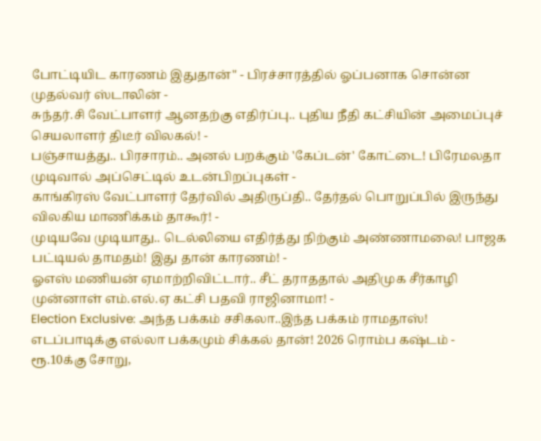போட்டியிட காரணம் இதுதான்" - பிரச்சாரத்தில் ஓப்பனாக சொன்ன முதல்வர் ஸ்டாலின் -
சுந்தர்.சி வேட்பாளர் ஆனதற்கு எதிர்ப்பு.. புதிய நீதி கட்சியின் அமைப்புச் செயலாளர் திடீர் விலகல்! -
பஞ்சாயத்து.. பிரசாரம்.. அனல் பறக்கும் 'கேப்டன்' கோட்டை! பிரேமலதா முடிவால் அப்செட்டில் உடன்பிறப்புகள் -
காங்கிரஸ் வேட்பாளர் தேர்வில் அதிருப்தி.. தேர்தல் பொறுப்பில் இருந்து விலகிய மாணிக்கம் தாகூர்! -
முடியவே முடியாது.. டெல்லியை எதிர்த்து நிற்கும் அண்ணாமலை! பாஜக பட்டியல் தாமதம்! இது தான் காரணம்! -
ஓஎஸ் மணியன் ஏமாற்றிவிட்டார்.. சீட் தராததால் அதிமுக சீர்காழி முன்னாள் எம்.எல்.ஏ கட்சி பதவி ராஜினாமா! -
Election Exclusive: அந்த பக்கம் சசிகலா..இந்த பக்கம் ராமதாஸ்! எடப்பாடிக்கு எல்லா பக்கமும் சிக்கல் தான்! 2026 ரொம்ப கஷ்டம் -
ரூ.10க்கு சோறு,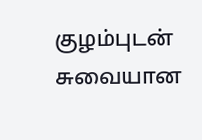குழம்புடன் சுவையான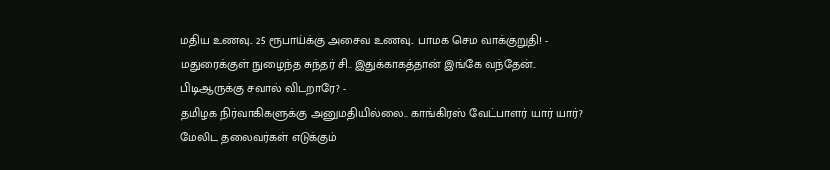மதிய உணவு.. 25 ரூபாய்க்கு அசைவ உணவு.. பாமக செம வாக்குறுதி! -
மதுரைக்குள் நுழைந்த சுந்தர் சி.. இதுக்காகத்தான் இங்கே வந்தேன்.. பிடிஆருக்கு சவால் விடறாரே? -
தமிழக நிர்வாகிகளுக்கு அனுமதியில்லை.. காங்கிரஸ் வேட்பாளர் யார் யார்? மேலிட தலைவர்கள் எடுக்கும்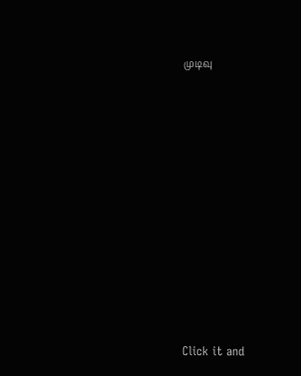முடிவு












Click it and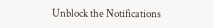Unblock the Notifications